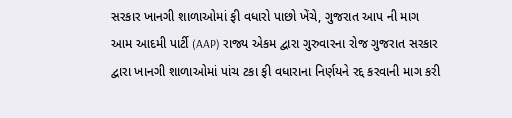સરકાર ખાનગી શાળાઓમાં ફી વધારો પાછો ખેંચે, ગુજરાત આપ ની માગ
આમ આદમી પાર્ટી (AAP) રાજ્ય એકમ દ્વારા ગુરુવારના રોજ ગુજરાત સરકાર દ્વારા ખાનગી શાળાઓમાં પાંચ ટકા ફી વધારાના નિર્ણયને રદ્દ કરવાની માગ કરી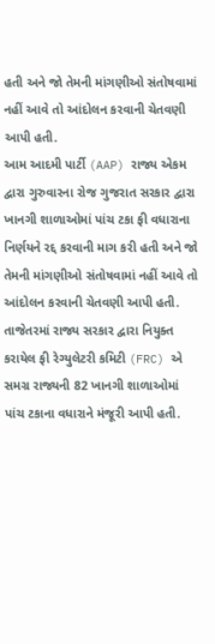હતી અને જો તેમની માંગણીઓ સંતોષવામાં નહીં આવે તો આંદોલન કરવાની ચેતવણી આપી હતી.
આમ આદમી પાર્ટી (AAP) રાજ્ય એકમ દ્વારા ગુરુવારના રોજ ગુજરાત સરકાર દ્વારા ખાનગી શાળાઓમાં પાંચ ટકા ફી વધારાના નિર્ણયને રદ્દ કરવાની માગ કરી હતી અને જો તેમની માંગણીઓ સંતોષવામાં નહીં આવે તો આંદોલન કરવાની ચેતવણી આપી હતી. તાજેતરમાં રાજ્ય સરકાર દ્વારા નિયુક્ત કરાયેલ ફી રેગ્યુલેટરી કમિટી (FRC) એ સમગ્ર રાજ્યની 82 ખાનગી શાળાઓમાં પાંચ ટકાના વધારાને મંજૂરી આપી હતી.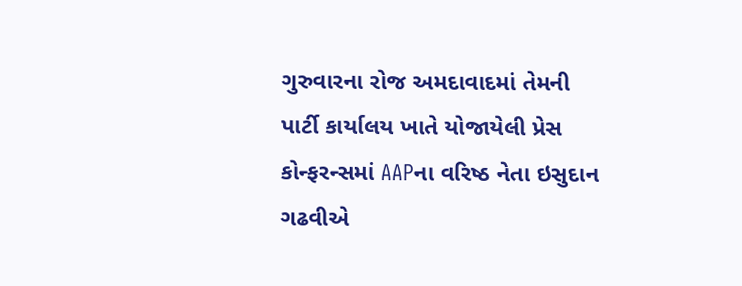ગુરુવારના રોજ અમદાવાદમાં તેમની પાર્ટી કાર્યાલય ખાતે યોજાયેલી પ્રેસ કોન્ફરન્સમાં AAPના વરિષ્ઠ નેતા ઇસુદાન ગઢવીએ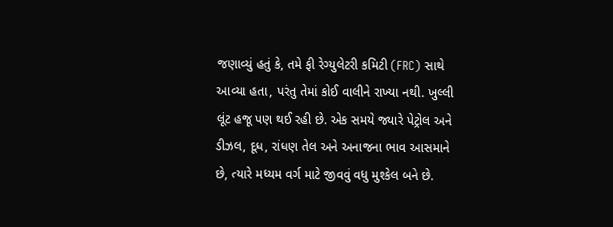જણાવ્યું હતું કે, તમે ફી રેગ્યુલેટરી કમિટી (FRC) સાથે આવ્યા હતા, પરંતુ તેમાં કોઈ વાલીને રાખ્યા નથી. ખુલ્લી લૂંટ હજૂ પણ થઈ રહી છે. એક સમયે જ્યારે પેટ્રોલ અને ડીઝલ, દૂધ, રાંધણ તેલ અને અનાજના ભાવ આસમાને છે, ત્યારે મધ્યમ વર્ગ માટે જીવવું વધુ મુશ્કેલ બને છે.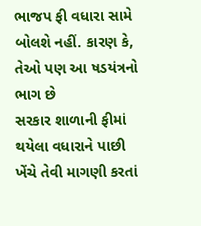ભાજપ ફી વધારા સામે બોલશે નહીં. કારણ કે, તેઓ પણ આ ષડયંત્રનો ભાગ છે
સરકાર શાળાની ફીમાં થયેલા વધારાને પાછી ખેંચે તેવી માગણી કરતાં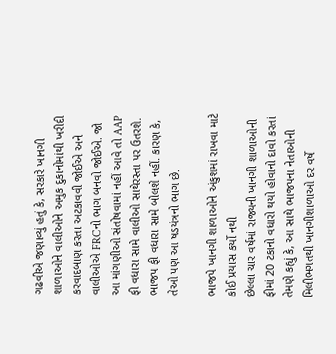ગઢવીએ જણાવ્યું હતું કે, સરકારે ખાનગી શાળાઓને વાલીઓને અમુક દુકાનોમાંથી ખરીદી કરવાદબાણ કરતા અટકાવવી જોઈએ અને વાલીઓએ FRCનો ભાગ બનવો જોઈએ. જો આ માંગણીઓ સંતોષવામાં નહીં આવે તો AAP ફી વધારા સામે વાલીઓ સાથેરસ્તા પર ઉતરશે. ભાજપ ફી વધારા સામે બોલશે નહીં. કારણ કે, તેઓ પણ આ ષડયંત્રનો ભાગ છે.

ભાજપે ખાનગી શાળાઓને અંકુશમાં રાખવા માટે કોઈ પ્રયાસ કર્યો નથી
છેલ્લા ચાર વર્ષમાં રાજ્યની ખાનગી શાળાઓની ફીમાં 20 ટકાનો વધારો થયો હોવાનો દાવો કરતાં તેમણે કહ્યું કે, આ સાથે ભાજપના નેતાઓની મિલીભગતથી ખાનગીશાળાઓ દર વર્ષે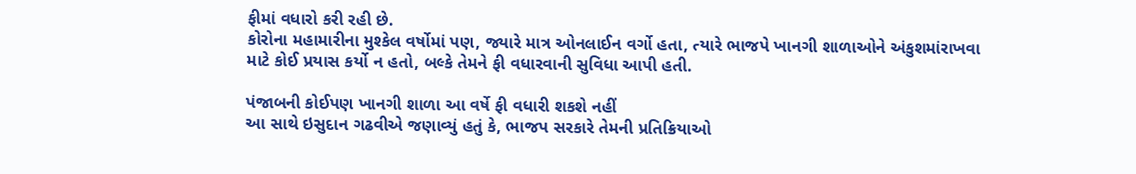ફીમાં વધારો કરી રહી છે.
કોરોના મહામારીના મુશ્કેલ વર્ષોમાં પણ, જ્યારે માત્ર ઓનલાઈન વર્ગો હતા, ત્યારે ભાજપે ખાનગી શાળાઓને અંકુશમાંરાખવા માટે કોઈ પ્રયાસ કર્યો ન હતો, બલ્કે તેમને ફી વધારવાની સુવિધા આપી હતી.

પંજાબની કોઈપણ ખાનગી શાળા આ વર્ષે ફી વધારી શકશે નહીં
આ સાથે ઇસુદાન ગઢવીએ જણાવ્યું હતું કે, ભાજપ સરકારે તેમની પ્રતિક્રિયાઓ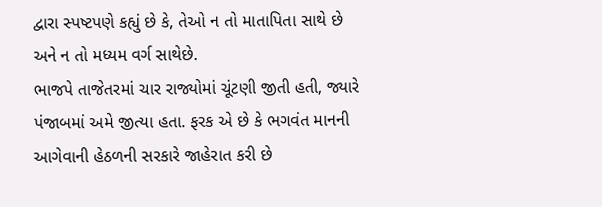દ્વારા સ્પષ્ટપણે કહ્યું છે કે, તેઓ ન તો માતાપિતા સાથે છે અને ન તો મધ્યમ વર્ગ સાથેછે.
ભાજપે તાજેતરમાં ચાર રાજ્યોમાં ચૂંટણી જીતી હતી, જ્યારે પંજાબમાં અમે જીત્યા હતા. ફરક એ છે કે ભગવંત માનની આગેવાની હેઠળની સરકારે જાહેરાત કરી છે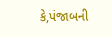કે,પંજાબની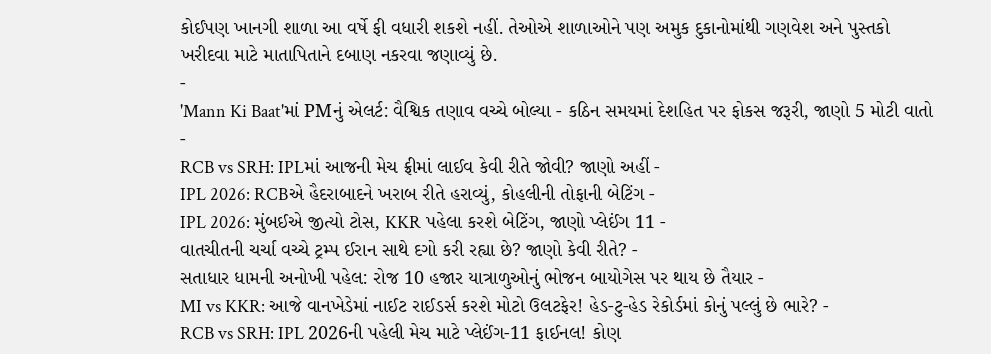કોઈપણ ખાનગી શાળા આ વર્ષે ફી વધારી શકશે નહીં. તેઓએ શાળાઓને પણ અમુક દુકાનોમાંથી ગણવેશ અને પુસ્તકો ખરીદવા માટે માતાપિતાને દબાણ નકરવા જણાવ્યું છે.
-
'Mann Ki Baat'માં PMનું એલર્ટ: વૈશ્વિક તણાવ વચ્ચે બોલ્યા - કઠિન સમયમાં દેશહિત પર ફોકસ જરૂરી, જાણો 5 મોટી વાતો -
RCB vs SRH: IPLમાં આજની મેચ ફ્રીમાં લાઈવ કેવી રીતે જોવી? જાણો અહીં -
IPL 2026: RCBએ હૈદરાબાદને ખરાબ રીતે હરાવ્યું, કોહલીની તોફાની બેટિંગ -
IPL 2026: મુંબઈએ જીત્યો ટોસ, KKR પહેલા કરશે બેટિંગ, જાણો પ્લેઈંગ 11 -
વાતચીતની ચર્ચા વચ્ચે ટ્રમ્પ ઈરાન સાથે દગો કરી રહ્યા છે? જાણો કેવી રીતે? -
સતાધાર ધામની અનોખી પહેલ: રોજ 10 હજાર યાત્રાળુઓનું ભોજન બાયોગેસ પર થાય છે તૈયાર -
MI vs KKR: આજે વાનખેડેમાં નાઈટ રાઈડર્સ કરશે મોટો ઉલટફેર! હેડ-ટુ-હેડ રેકોર્ડમાં કોનું પલ્લું છે ભારે? -
RCB vs SRH: IPL 2026ની પહેલી મેચ માટે પ્લેઈંગ-11 ફાઈનલ! કોણ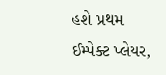હશે પ્રથમ ઈમ્પેક્ટ પ્લેયર,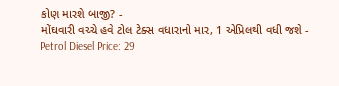કોણ મારશે બાજી? -
મોંઘવારી વચ્ચે હવે ટોલ ટેક્સ વધારાનો માર, 1 એપ્રિલથી વધી જશે -
Petrol Diesel Price: 29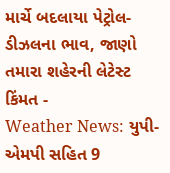માર્ચે બદલાયા પેટ્રોલ-ડીઝલના ભાવ, જાણો તમારા શહેરની લેટેસ્ટ કિંમત -
Weather News: યુપી-એમપી સહિત 9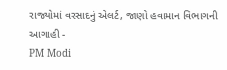રાજ્યોમાં વરસાદનું એલર્ટ, જાણો હવામાન વિભાગની આગાહી -
PM Modi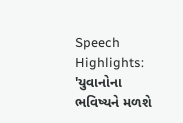Speech Highlights: 'યુવાનોના ભવિષ્યને મળશે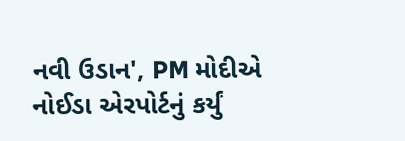નવી ઉડાન', PM મોદીએ નોઈડા એરપોર્ટનું કર્યું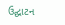ઉદ્ઘાટન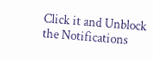Click it and Unblock the Notifications